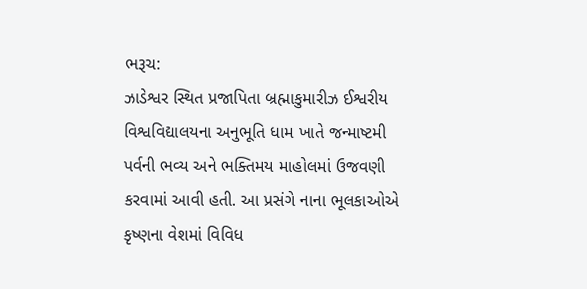ભરૂચ:
ઝાડેશ્વર સ્થિત પ્રજાપિતા બ્રહ્માકુમારીઝ ઈશ્વરીય વિશ્વવિદ્યાલયના અનુભૂતિ ધામ ખાતે જન્માષ્ટમી પર્વની ભવ્ય અને ભક્તિમય માહોલમાં ઉજવણી કરવામાં આવી હતી. આ પ્રસંગે નાના ભૂલકાઓએ કૃષ્ણના વેશમાં વિવિધ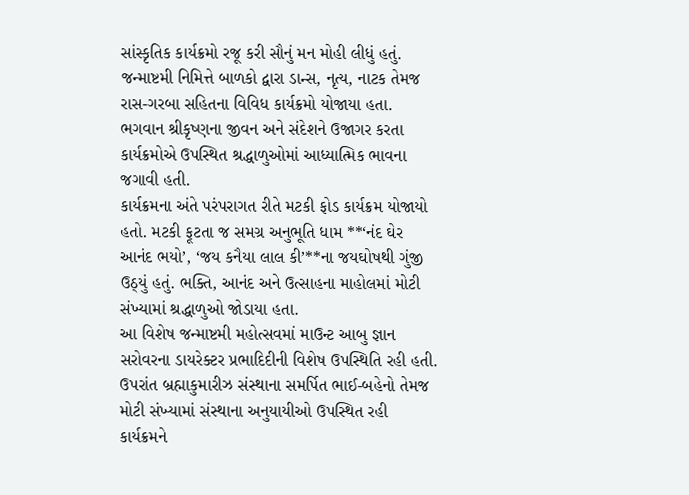સાંસ્કૃતિક કાર્યક્રમો રજૂ કરી સૌનું મન મોહી લીધું હતું.
જન્માષ્ટમી નિમિત્તે બાળકો દ્વારા ડાન્સ, નૃત્ય, નાટક તેમજ રાસ-ગરબા સહિતના વિવિધ કાર્યક્રમો યોજાયા હતા. ભગવાન શ્રીકૃષ્ણના જીવન અને સંદેશને ઉજાગર કરતા કાર્યક્રમોએ ઉપસ્થિત શ્રદ્ધાળુઓમાં આધ્યાત્મિક ભાવના જગાવી હતી.
કાર્યક્રમના અંતે પરંપરાગત રીતે મટકી ફોડ કાર્યક્રમ યોજાયો હતો. મટકી ફૂટતા જ સમગ્ર અનુભૂતિ ધામ **‘નંદ ઘેર આનંદ ભયો’, ‘જય કનૈયા લાલ કી’**ના જયઘોષથી ગુંજી ઉઠ્યું હતું. ભક્તિ, આનંદ અને ઉત્સાહના માહોલમાં મોટી સંખ્યામાં શ્રદ્ધાળુઓ જોડાયા હતા.
આ વિશેષ જન્માષ્ટમી મહોત્સવમાં માઉન્ટ આબુ જ્ઞાન સરોવરના ડાયરેક્ટર પ્રભાદિદીની વિશેષ ઉપસ્થિતિ રહી હતી. ઉપરાંત બ્રહ્માકુમારીઝ સંસ્થાના સમર્પિત ભાઈ-બહેનો તેમજ મોટી સંખ્યામાં સંસ્થાના અનુયાયીઓ ઉપસ્થિત રહી કાર્યક્રમને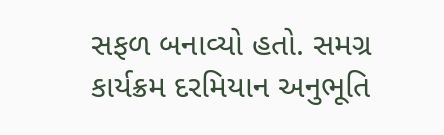સફળ બનાવ્યો હતો. સમગ્ર કાર્યક્રમ દરમિયાન અનુભૂતિ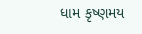ધામ કૃષ્ણમય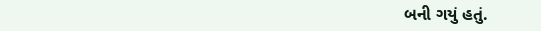બની ગયું હતું.